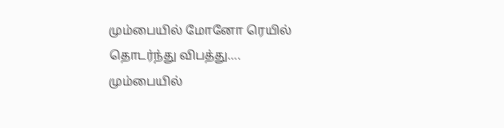மும்பையில் மோனோ ரெயில் தொடர்ந்து விபத்து….
மும்பையில்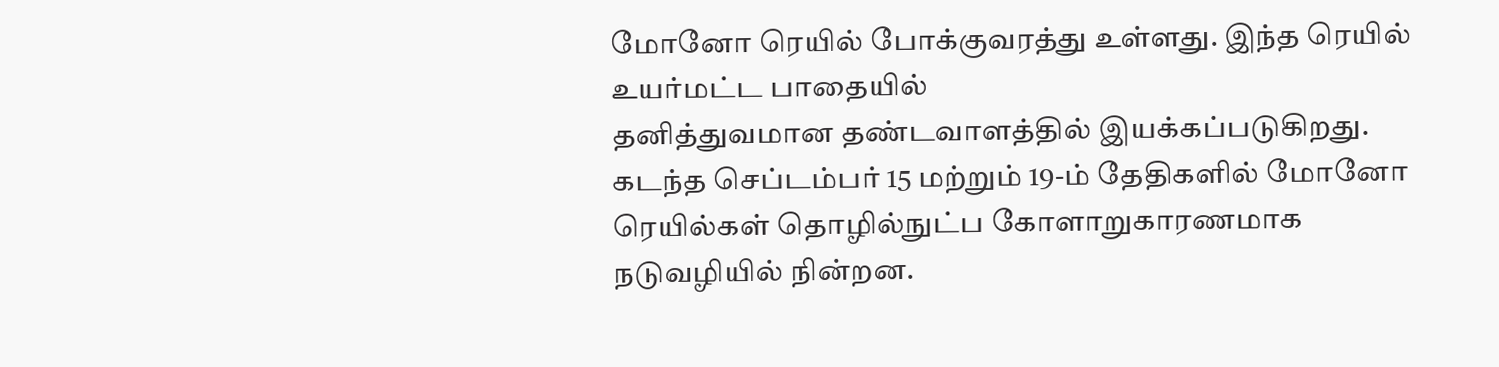மோனோ ரெயில் போக்குவரத்து உள்ளது. இந்த ரெயில் உயர்மட்ட பாதையில்
தனித்துவமான தண்டவாளத்தில் இயக்கப்படுகிறது. கடந்த செப்டம்பர் 15 மற்றும் 19-ம் தேதிகளில் மோனோ ரெயில்கள் தொழில்நுட்ப கோளாறுகாரணமாக நடுவழியில் நின்றன.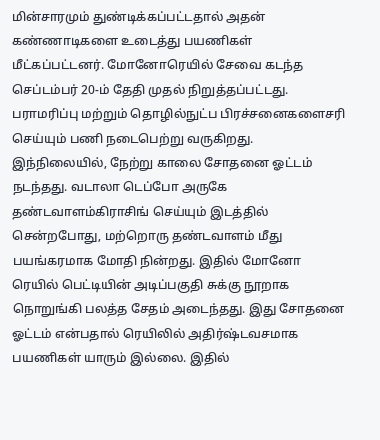மின்சாரமும் துண்டிக்கப்பட்டதால் அதன் கண்ணாடிகளை உடைத்து பயணிகள்
மீட்கப்பட்டனர். மோனோரெயில் சேவை கடந்த செப்டம்பர் 20-ம் தேதி முதல் நிறுத்தப்பட்டது. பராமரிப்பு மற்றும் தொழில்நுட்ப பிரச்சனைகளைசரி செய்யும் பணி நடைபெற்று வருகிறது. இந்நிலையில், நேற்று காலை சோதனை ஓட்டம் நடந்தது. வடாலா டெப்போ அருகே தண்டவாளம்கிராசிங் செய்யும் இடத்தில் சென்றபோது, மற்றொரு தண்டவாளம் மீது பயங்கரமாக மோதி நின்றது. இதில் மோனோ ரெயில் பெட்டியின் அடிப்பகுதி சுக்கு நூறாக நொறுங்கி பலத்த சேதம் அடைந்தது. இது சோதனை ஓட்டம் என்பதால் ரெயிலில் அதிர்ஷ்டவசமாக பயணிகள் யாரும் இல்லை. இதில்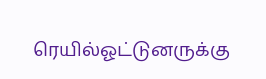ரெயில்ஓட்டுனருக்கு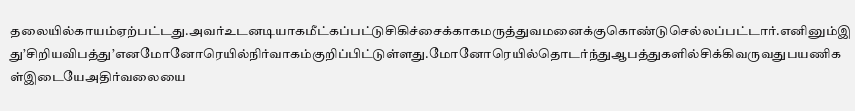தலையில்காயம்ஏற்பட்டது.அவர்உடனடியாகமீட்கப்பட்டுசிகிச்சைக்காகமருத்துவமனைக்குகொண்டுசெல்லப்பட்டார்.எனினும்இது’சிறியவிபத்து’எனமோனோரெயில்நிர்வாகம்குறிப்பிட்டுள்ளது.மோனோரெயில்தொடர்ந்துஆபத்துகளில்சிக்கிவருவதுபயணிகள்இடையேஅதிர்வலையை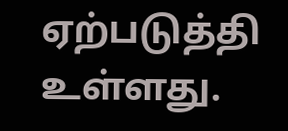ஏற்படுத்தி உள்ளது.